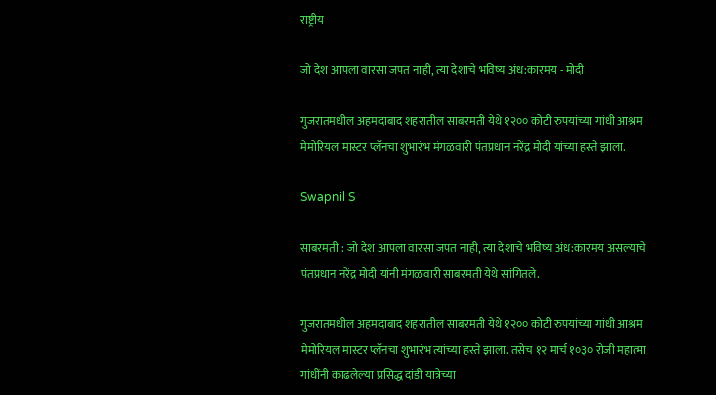राष्ट्रीय

जो देश आपला वारसा जपत नाही, त्या देशाचे भविष्य अंध:कारमय - मोदी

गुजरातमधील अहमदाबाद शहरातील साबरमती येथे १२०० कोटी रुपयांच्या गांधी आश्रम मेमोरियल मास्टर प्लॅनचा शुभारंभ मंगळवारी पंतप्रधान नरेंद्र मोदी यांच्या हस्ते झाला.

Swapnil S

साबरमती : जो देश आपला वारसा जपत नाही, त्या देशाचे भविष्य अंध:कारमय असल्याचे पंतप्रधान नरेंद्र मोदी यांनी मंगळवारी साबरमती येथे सांगितले.

गुजरातमधील अहमदाबाद शहरातील साबरमती येथे १२०० कोटी रुपयांच्या गांधी आश्रम मेमोरियल मास्टर प्लॅनचा शुभारंभ त्यांच्या हस्ते झाला. तसेच १२ मार्च १०३० रोजी महात्मा गांधींनी काढलेल्या प्रसिद्ध दांडी यात्रेच्या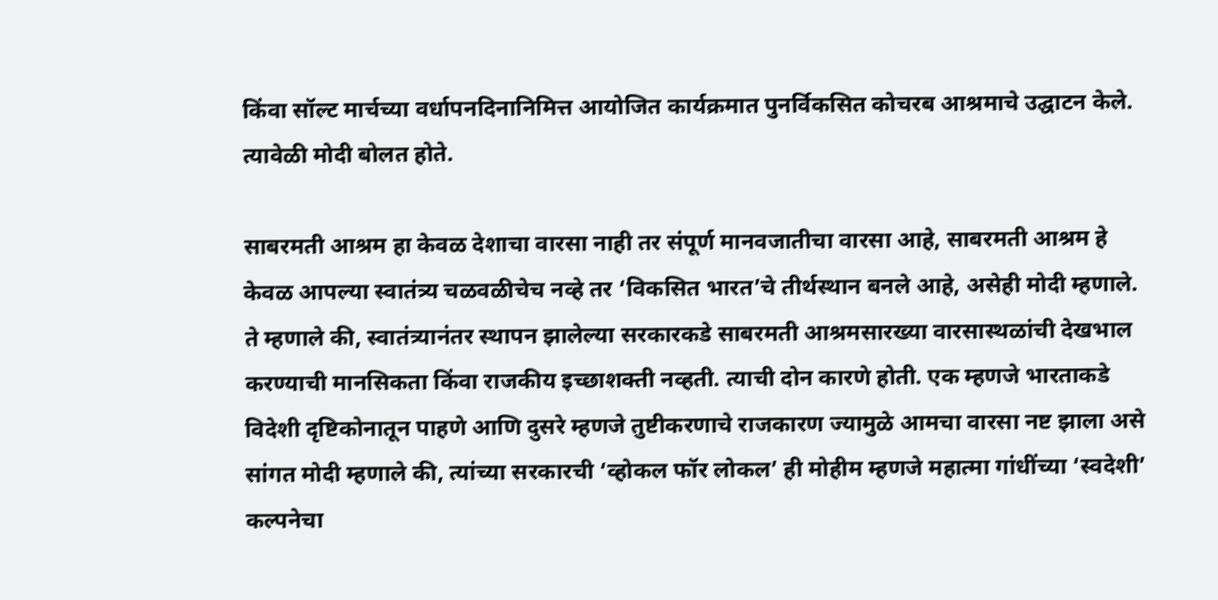किंवा सॉल्ट मार्चच्या वर्धापनदिनानिमित्त आयोजित कार्यक्रमात पुनर्विकसित कोचरब आश्रमाचे उद्घाटन केले. त्यावेळी मोदी बोलत होते.

साबरमती आश्रम हा केवळ देशाचा वारसा नाही तर संपूर्ण मानवजातीचा वारसा आहे, साबरमती आश्रम हे केवळ आपल्या स्वातंत्र्य चळवळीचेच नव्हे तर ‘विकसित भारत’चे तीर्थस्थान बनले आहे, असेही मोदी म्हणाले. ते म्हणाले की, स्वातंत्र्यानंतर स्थापन झालेल्या सरकारकडे साबरमती आश्रमसारख्या वारसास्थळांची देखभाल करण्याची मानसिकता किंवा राजकीय इच्छाशक्ती नव्हती. त्याची दोन कारणे होती. एक म्हणजे भारताकडे विदेशी दृष्टिकोनातून पाहणे आणि दुसरे म्हणजे तुष्टीकरणाचे राजकारण ज्यामुळे आमचा वारसा नष्ट झाला असे सांगत मोदी म्हणाले की, त्यांच्या सरकारची ‘व्होकल फॉर लोकल’ ही मोहीम म्हणजे महात्मा गांधींच्या ‘स्वदेशी’ कल्पनेचा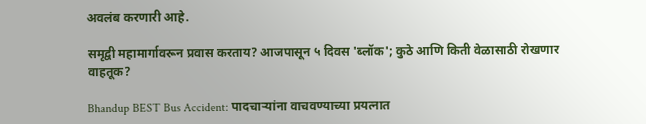अवलंब करणारी आहे.

समृद्वी महामार्गावरून प्रवास करताय? आजपासून ५ दिवस 'ब्लॉक'; कुठे आणि किती वेळासाठी रोखणार वाहतूक?

Bhandup BEST Bus Accident: पादचाऱ्यांना वाचवण्याच्या प्रयत्नात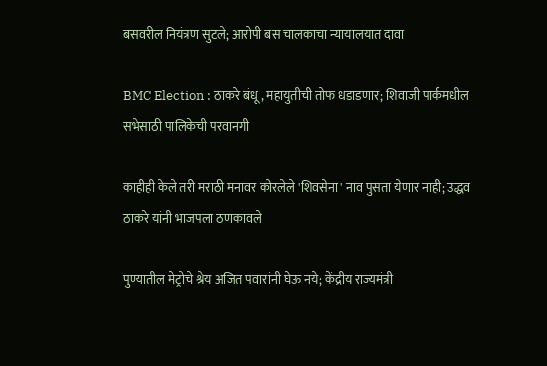बसवरील नियंत्रण सुटले; आरोपी बस चालकाचा न्यायालयात दावा

BMC Election : ठाकरे बंधू, महायुतीची तोफ धडाडणार; शिवाजी पार्कमधील सभेसाठी पालिकेची परवानगी

काहीही केले तरी मराठी मनावर कोरलेले 'शिवसेना' नाव पुसता येणार नाही; उद्धव ठाकरे यांनी भाजपला ठणकावले

पुण्यातील मेट्रोचे श्रेय अजित पवारांनी घेऊ नये; केंद्रीय राज्यमंत्री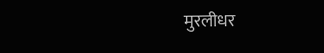मुरलीधर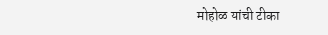मोहोळ यांची टीका